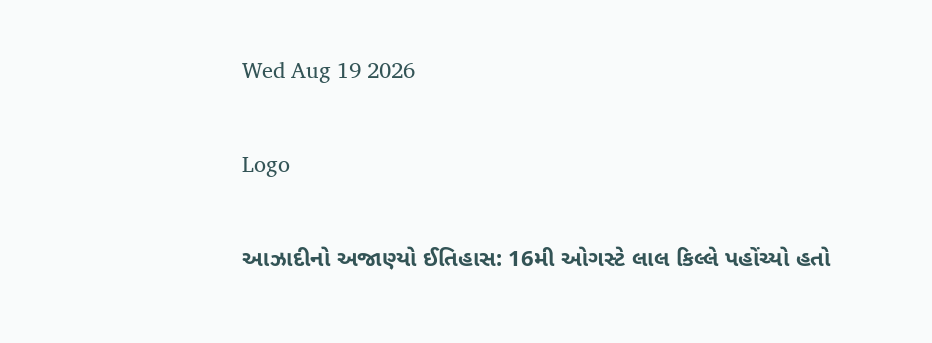Wed Aug 19 2026

Logo

આઝાદીનો અજાણ્યો ઈતિહાસ: 16મી ઓગસ્ટે લાલ કિલ્લે પહોંચ્યો હતો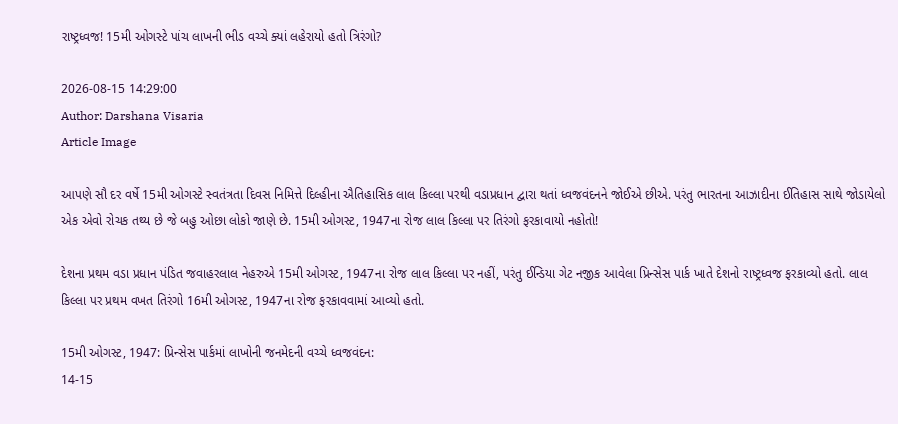રાષ્ટ્રધ્વજ! 15મી ઓગસ્ટે પાંચ લાખની ભીડ વચ્ચે ક્યાં લહેરાયો હતો ત્રિરંગો?

2026-08-15 14:29:00
Author: Darshana Visaria
Article Image

આપણે સૌ દર વર્ષે 15મી ઓગસ્ટે સ્વતંત્રતા દિવસ નિમિત્તે દિલ્હીના ઐતિહાસિક લાલ કિલ્લા પરથી વડાપ્રધાન દ્વારા થતાં ધ્વજવંદનને જોઈએ છીએ. પરંતુ ભારતના આઝાદીના ઈતિહાસ સાથે જોડાયેલો એક એવો રોચક તથ્ય છે જે બહુ ઓછા લોકો જાણે છે. 15મી ઓગસ્ટ, 1947ના રોજ લાલ કિલ્લા પર તિરંગો ફરકાવાયો નહોતો!

દેશના પ્રથમ વડા પ્રધાન પંડિત જવાહરલાલ નેહરુએ 15મી ઓગસ્ટ, 1947ના રોજ લાલ કિલ્લા પર નહીં, પરંતુ ઈન્ડિયા ગેટ નજીક આવેલા પ્રિન્સેસ પાર્ક ખાતે દેશનો રાષ્ટ્રધ્વજ ફરકાવ્યો હતો. લાલ કિલ્લા પર પ્રથમ વખત તિરંગો 16મી ઓગસ્ટ, 1947ના રોજ ફરકાવવામાં આવ્યો હતો.

15મી ઓગસ્ટ, 1947: પ્રિન્સેસ પાર્કમાં લાખોની જનમેદની વચ્ચે ધ્વજવંદન:
14-15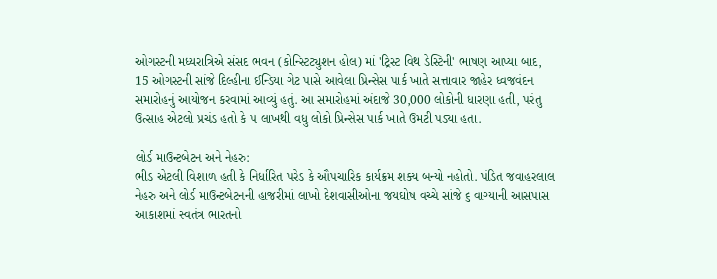ઓગસ્ટની મધ્યરાત્રિએ સંસદ ભવન (કોન્સ્ટિટ્યુશન હોલ) માં 'ટ્રિસ્ટ વિથ ડેસ્ટિની' ભાષણ આપ્યા બાદ, 15 ઓગસ્ટની સાંજે દિલ્હીના ઈન્ડિયા ગેટ પાસે આવેલા પ્રિન્સેસ પાર્ક ખાતે સત્તાવાર જાહેર ધ્વજવંદન સમારોહનું આયોજન કરવામાં આવ્યું હતું. આ સમારોહમાં અંદાજે 30,000 લોકોની ધારણા હતી, પરંતુ ઉત્સાહ એટલો પ્રચંડ હતો કે ૫ લાખથી વધુ લોકો પ્રિન્સેસ પાર્ક ખાતે ઉમટી પડ્યા હતા.

લોર્ડ માઉન્ટબેટન અને નેહરુ:
ભીડ એટલી વિશાળ હતી કે નિર્ધારિત પરેડ કે ઔપચારિક કાર્યક્રમ શક્ય બન્યો નહોતો. પંડિત જવાહરલાલ નેહરુ અને લોર્ડ માઉન્ટબેટનની હાજરીમાં લાખો દેશવાસીઓના જયઘોષ વચ્ચે સાંજે ૬ વાગ્યાની આસપાસ આકાશમાં સ્વતંત્ર ભારતનો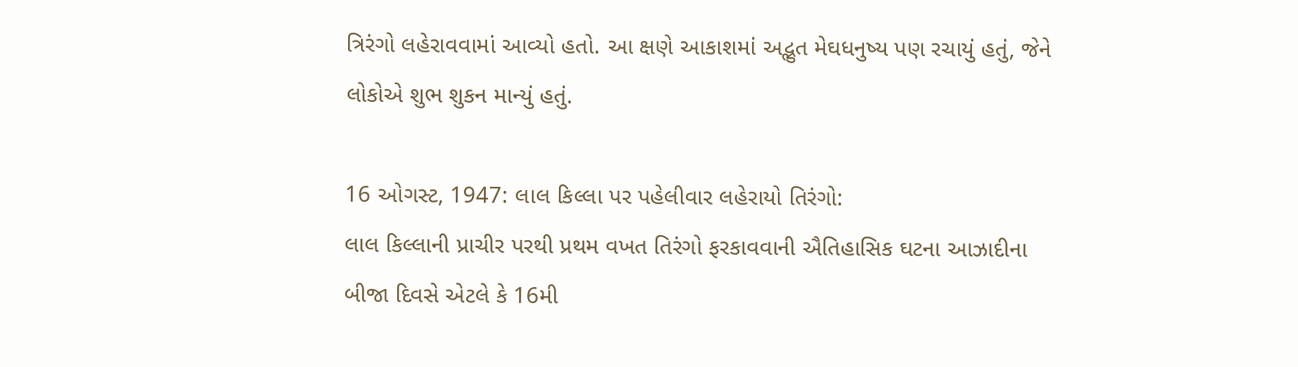ત્રિરંગો લહેરાવવામાં આવ્યો હતો. આ ક્ષણે આકાશમાં અદ્ભુત મેઘધનુષ્ય પણ રચાયું હતું, જેને લોકોએ શુભ શુકન માન્યું હતું.

16 ઓગસ્ટ, 1947: લાલ કિલ્લા પર પહેલીવાર લહેરાયો તિરંગો:
લાલ કિલ્લાની પ્રાચીર પરથી પ્રથમ વખત તિરંગો ફરકાવવાની ઐતિહાસિક ઘટના આઝાદીના બીજા દિવસે એટલે કે 16મી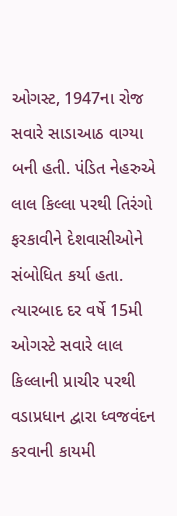ઓગસ્ટ, 1947ના રોજ સવારે સાડાઆઠ વાગ્યા બની હતી. પંડિત નેહરુએ લાલ કિલ્લા પરથી તિરંગો ફરકાવીને દેશવાસીઓને સંબોધિત કર્યા હતા. ત્યારબાદ દર વર્ષે 15મી ઓગસ્ટે સવારે લાલ કિલ્લાની પ્રાચીર પરથી વડાપ્રધાન દ્વારા ધ્વજવંદન કરવાની કાયમી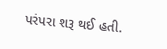પરંપરા શરૂ થઈ હતી.